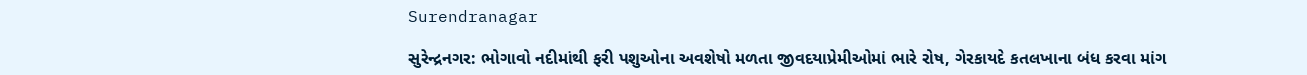Surendranagar

સુરેન્દ્રનગર: ભોગાવો નદીમાંથી ફરી પશુઓના અવશેષો મળતા જીવદયાપ્રેમીઓમાં ભારે રોષ, ગેરકાયદે કતલખાના બંધ કરવા માંગ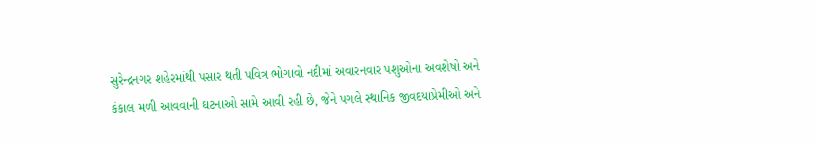સુરેન્દ્રનગર શહેરમાંથી પસાર થતી પવિત્ર ભોગાવો નદીમાં અવારનવાર પશુઓના અવશેષો અને કંકાલ મળી આવવાની ઘટનાઓ સામે આવી રહી છે, જેને પગલે સ્થાનિક જીવદયાપ્રેમીઓ અને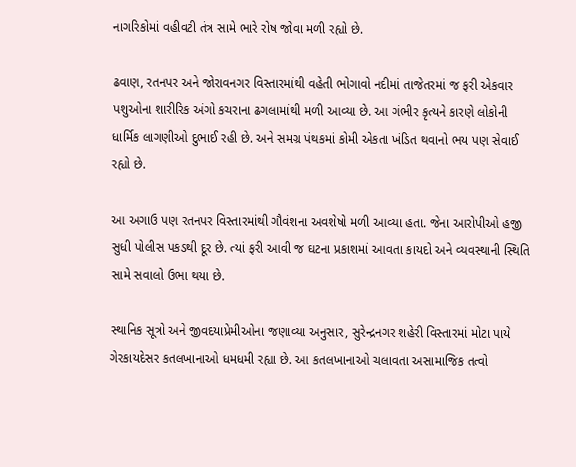નાગરિકોમાં વહીવટી તંત્ર સામે ભારે રોષ જોવા મળી રહ્યો છે.

ઢવાણ, રતનપર અને જોરાવનગર વિસ્તારમાંથી વહેતી ભોગાવો નદીમાં તાજેતરમાં જ ફરી એકવાર પશુઓના શારીરિક અંગો કચરાના ઢગલામાંથી મળી આવ્યા છે. આ ગંભીર કૃત્યને કારણે લોકોની ધાર્મિક લાગણીઓ દુભાઈ રહી છે. અને સમગ્ર પંથકમાં કોમી એકતા ખંડિત થવાનો ભય પણ સેવાઈ રહ્યો છે.

આ અગાઉ પણ રતનપર વિસ્તારમાંથી ગૌવંશના અવશેષો મળી આવ્યા હતા. જેના આરોપીઓ હજી સુધી પોલીસ પકડથી દૂર છે. ત્યાં ફરી આવી જ ઘટના પ્રકાશમાં આવતા કાયદો અને વ્યવસ્થાની સ્થિતિ સામે સવાલો ઉભા થયા છે.

સ્થાનિક સૂત્રો અને જીવદયાપ્રેમીઓના જણાવ્યા અનુસાર, સુરેન્દ્રનગર શહેરી વિસ્તારમાં મોટા પાયે ગેરકાયદેસર કતલખાનાઓ ધમધમી રહ્યા છે. આ કતલખાનાઓ ચલાવતા અસામાજિક તત્વો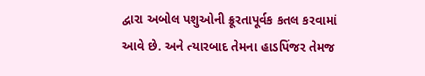દ્વારા અબોલ પશુઓની ક્રૂરતાપૂર્વક કતલ કરવામાં આવે છે. અને ત્યારબાદ તેમના હાડપિંજર તેમજ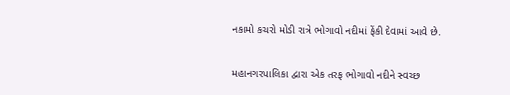નકામો કચરો મોડી રાત્રે ભોગાવો નદીમાં ફેંકી દેવામાં આવે છે.

મહાનગરપાલિકા દ્વારા એક તરફ ભોગાવો નદીને સ્વચ્છ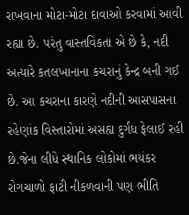રાખવાના મોટા-મોટા દાવાઓ કરવામાં આવી રહ્યા છે. પરંતુ વાસ્તવિકતા એ છે કે, નદી અત્યારે કતલખાનાના કચરાનું કેન્દ્ર બની ગઈ છે. આ કચરાના કારણે નદીની આસપાસના રહેણાંક વિસ્તારોમાં અસહ્ય દુર્ગંધ ફેલાઈ રહી છે.જેના લીધે સ્થાનિક લોકોમાં ભયંકર રોગચાળો ફાટી નીકળવાની પણ ભીતિ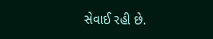સેવાઈ રહી છે.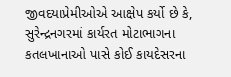જીવદયાપ્રેમીઓએ આક્ષેપ કર્યો છે કે, સુરેન્દ્રનગરમાં કાર્યરત મોટાભાગના કતલખાનાઓ પાસે કોઈ કાયદેસરના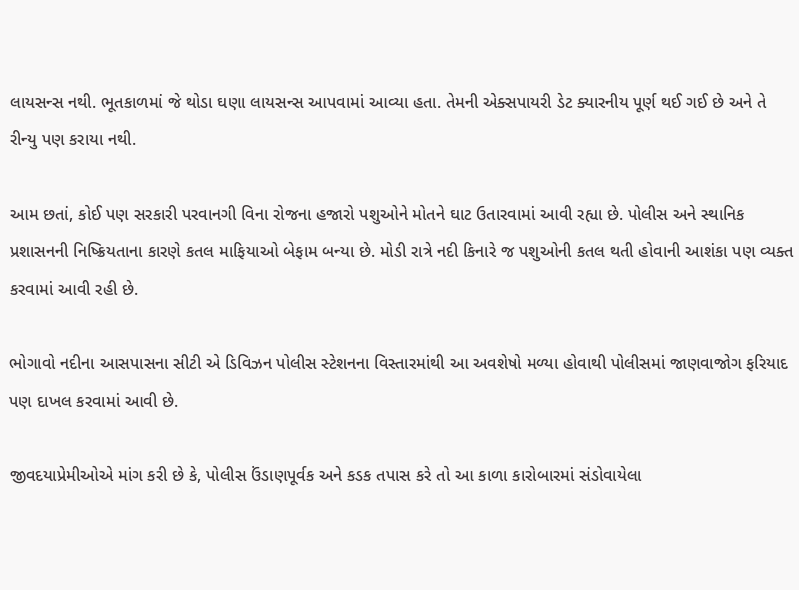લાયસન્સ નથી. ભૂતકાળમાં જે થોડા ઘણા લાયસન્સ આપવામાં આવ્યા હતા. તેમની એક્સપાયરી ડેટ ક્યારનીય પૂર્ણ થઈ ગઈ છે અને તે રીન્યુ પણ કરાયા નથી.

આમ છતાં, કોઈ પણ સરકારી પરવાનગી વિના રોજના હજારો પશુઓને મોતને ઘાટ ઉતારવામાં આવી રહ્યા છે. પોલીસ અને સ્થાનિક પ્રશાસનની નિષ્ક્રિયતાના કારણે કતલ માફિયાઓ બેફામ બન્યા છે. મોડી રાત્રે નદી કિનારે જ પશુઓની કતલ થતી હોવાની આશંકા પણ વ્યક્ત કરવામાં આવી રહી છે.

ભોગાવો નદીના આસપાસના સીટી એ ડિવિઝન પોલીસ સ્ટેશનના વિસ્તારમાંથી આ અવશેષો મળ્યા હોવાથી પોલીસમાં જાણવાજોગ ફરિયાદ પણ દાખલ કરવામાં આવી છે.

જીવદયાપ્રેમીઓએ માંગ કરી છે કે, પોલીસ ઉંડાણપૂર્વક અને કડક તપાસ કરે તો આ કાળા કારોબારમાં સંડોવાયેલા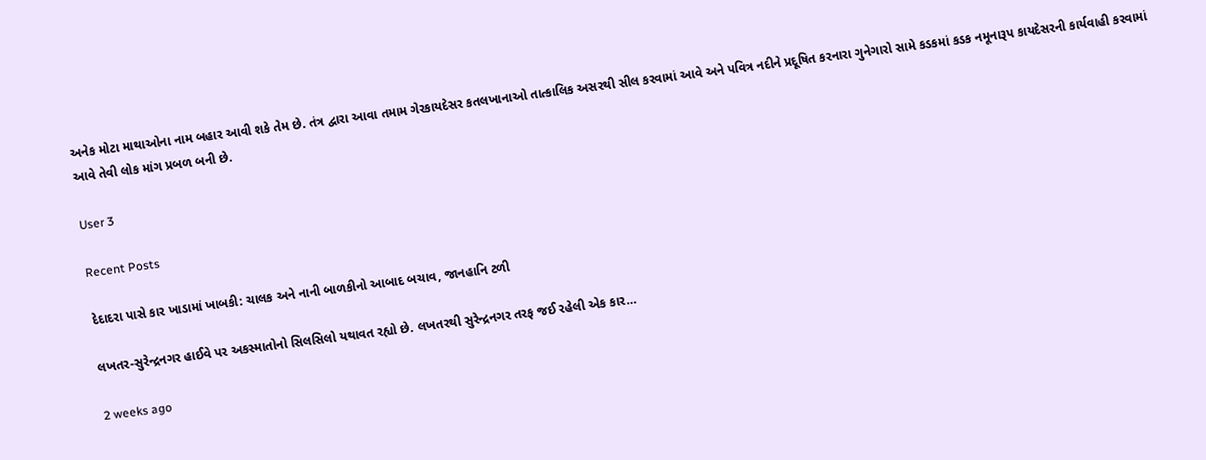અનેક મોટા માથાઓના નામ બહાર આવી શકે તેમ છે. તંત્ર દ્વારા આવા તમામ ગેરકાયદેસર કતલખાનાઓ તાત્કાલિક અસરથી સીલ કરવામાં આવે અને પવિત્ર નદીને પ્રદૂષિત કરનારા ગુનેગારો સામે કડકમાં કડક નમૂનારૂપ કાયદેસરની કાર્યવાહી કરવામાં આવે તેવી લોક માંગ પ્રબળ બની છે.

User 3

Recent Posts

દેદાદરા પાસે કાર ખાડામાં ખાબકી: ચાલક અને નાની બાળકીનો આબાદ બચાવ, જાનહાનિ ટળી

લખતર-સુરેન્દ્રનગર હાઈવે પર અકસ્માતોનો સિલસિલો યથાવત રહ્યો છે. લખતરથી સુરેન્દ્રનગર તરફ જઈ રહેલી એક કાર…

2 weeks ago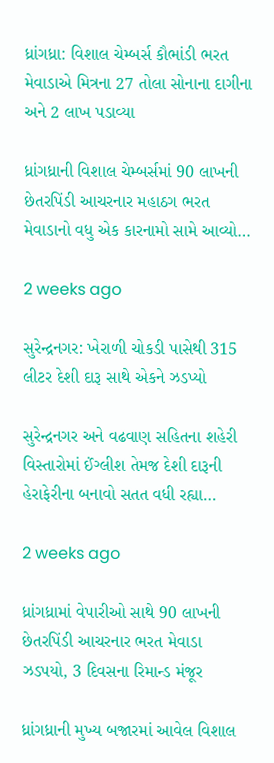ધ્રાંગધ્રા: વિશાલ ચેમ્બર્સ કૌભાંડી ભરત મેવાડાએ મિત્રના 27 તોલા સોનાના દાગીના અને 2 લાખ પડાવ્યા

ધ્રાંગધ્રાની વિશાલ ચેમ્બર્સમાં 90 લાખની છેતરપિંડી આચરનાર મહાઠગ ભરત મેવાડાનો વધુ એક કારનામો સામે આવ્યો…

2 weeks ago

સુરેન્દ્રનગર: ખેરાળી ચોકડી પાસેથી 315 લીટર દેશી દારૂ સાથે એકને ઝડપ્યો

સુરેન્દ્રનગર અને વઢવાણ સહિતના શહેરી વિસ્તારોમાં ઈંગ્લીશ તેમજ દેશી દારૂની હેરાફેરીના બનાવો સતત વધી રહ્યા…

2 weeks ago

ધ્રાંગધ્રામાં વેપારીઓ સાથે 90 લાખની છેતરપિંડી આચરનાર ભરત મેવાડા ઝડપયો, 3 દિવસના રિમાન્ડ મંજૂર

ધ્રાંગધ્રાની મુખ્ય બજારમાં આવેલ વિશાલ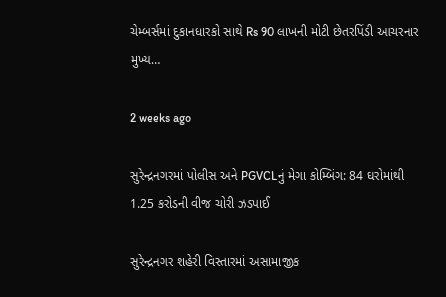ચેમ્બર્સમાં દુકાનધારકો સાથે Rs 90 લાખની મોટી છેતરપિંડી આચરનાર મુખ્ય…

2 weeks ago

સુરેન્દ્રનગરમાં પોલીસ અને PGVCLનું મેગા કોમ્બિંગ: 84 ઘરોમાંથી 1.25 કરોડની વીજ ચોરી ઝડપાઈ

સુરેન્દ્રનગર શહેરી વિસ્તારમાં અસામાજીક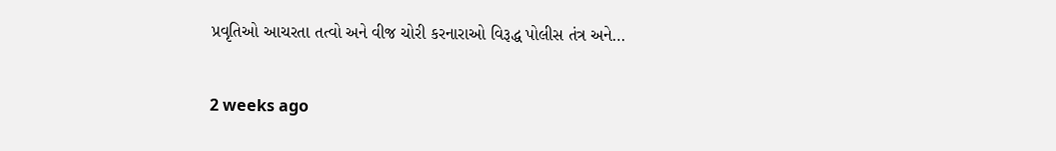પ્રવૃતિઓ આચરતા તત્વો અને વીજ ચોરી કરનારાઓ વિરૂદ્ધ પોલીસ તંત્ર અને…

2 weeks ago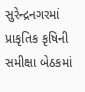સુરેન્દ્રનગરમાં પ્રાકૃતિક કૃષિની સમીક્ષા બેઠકમાં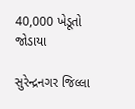40,000 ખેડૂતો જોડાયા

સુરેન્દ્રનગર જિલ્લા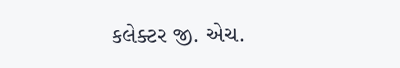કલેક્ટર જી. એચ.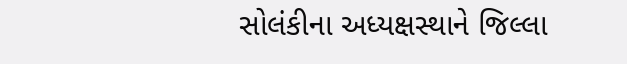સોલંકીના અધ્યક્ષસ્થાને જિલ્લા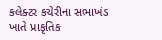કલેક્ટર કચેરીના સભાખંડ ખાતે પ્રાકૃતિક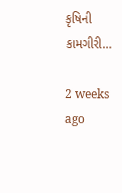કૃષિની કામગીરી…

2 weeks ago